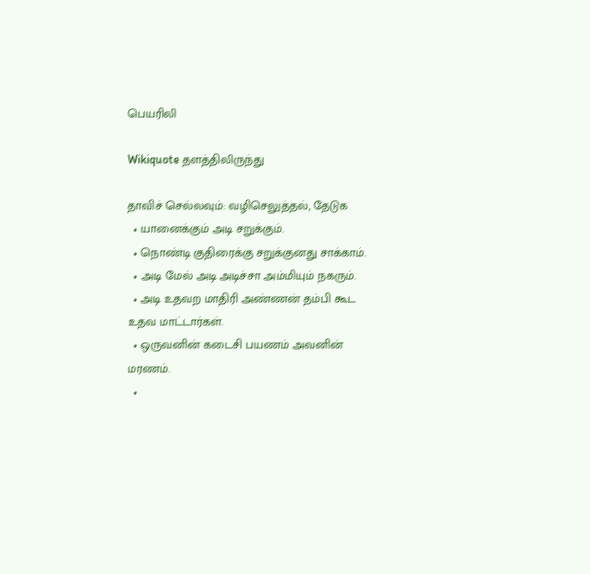பெயரிலி

Wikiquote தளத்திலிருந்து

தாவிச் செல்லவும்: வழிசெலுத்தல், தேடுக
  • யானைக்கும் அடி சறுக்கும்.
  • நொண்டி குதிரைக்கு சறுக்குனது சாக்காம்.
  • அடி மேல் அடி அடிச்சா அம்மியும் நகரும்.
  • அடி உதவற மாதிரி அண்ணன் தம்பி கூட உதவ மாட்டார்கள்.
  • ஒருவனின் கடைசி பயணம் அவனின் மரணம்.
  •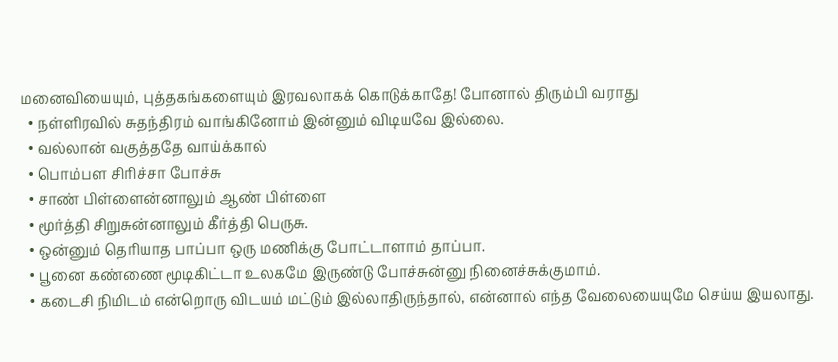மனைவியையும், புத்தகங்களையும் இரவலாகக் கொடுக்காதே! போனால் திரும்பி வராது
  • நள்ளிரவில் சுதந்திரம் வாங்கினோம் இன்னும் விடியவே இல்லை.
  • வல்லான் வகுத்ததே வாய்க்கால்
  • பொம்பள சிரிச்சா போச்சு
  • சாண் பிள்ளைன்னாலும் ஆண் பிள்ளை
  • மூர்த்தி சிறுசுன்னாலும் கீர்த்தி பெருசு.
  • ஒன்னும் தெரியாத பாப்பா ஒரு மணிக்கு போட்டாளாம் தாப்பா.
  • பூனை கண்ணை மூடிகிட்டா உலகமே இருண்டு போச்சுன்னு நினைச்சுக்குமாம்.
  • கடைசி நிமிடம் என்றொரு விடயம் மட்டும் இல்லாதிருந்தால், என்னால் எந்த வேலையையுமே செய்ய இயலாது.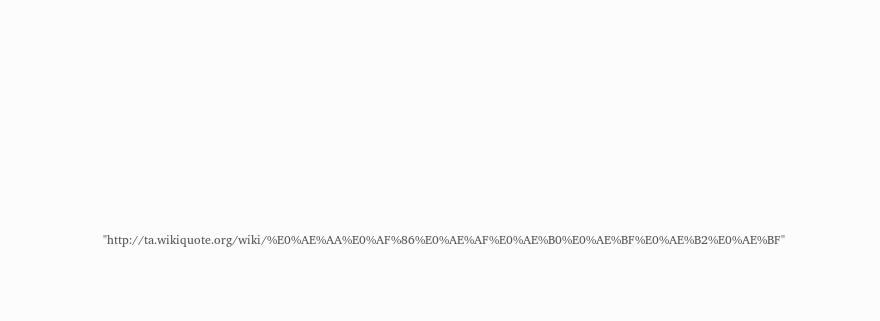"http://ta.wikiquote.org/wiki/%E0%AE%AA%E0%AF%86%E0%AE%AF%E0%AE%B0%E0%AE%BF%E0%AE%B2%E0%AE%BF"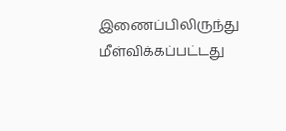இணைப்பிலிருந்து மீள்விக்கப்பட்டது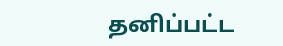தனிப்பட்ட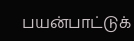பயன்பாட்டுக்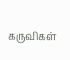கருவிகள்